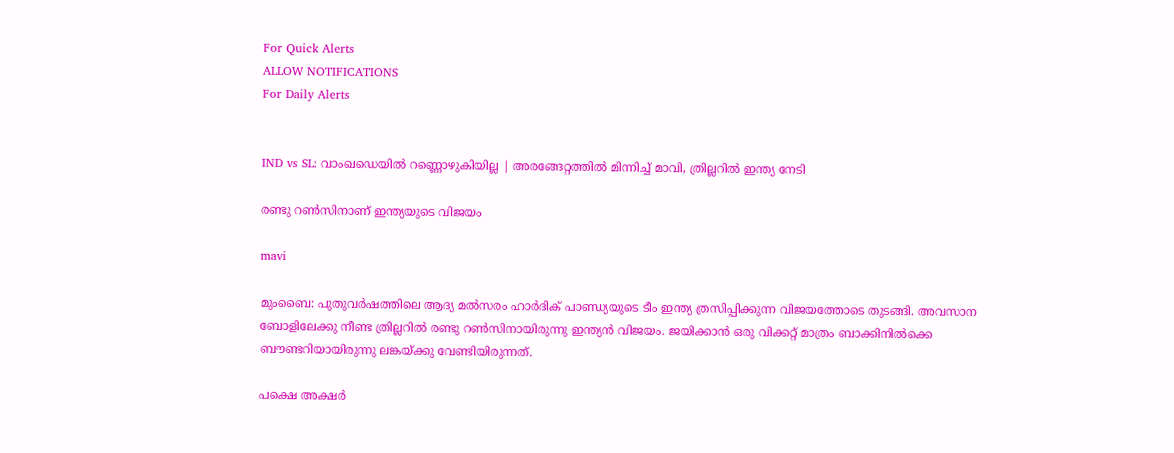For Quick Alerts
ALLOW NOTIFICATIONS
For Daily Alerts


IND vs SL: വാംഖഡെയില്‍ റണ്ണൊഴുകിയില്ല | അരങ്ങേറ്റത്തില്‍ മിന്നിച്ച് മാവി, ത്രില്ലറില്‍ ഇന്ത്യ നേടി

രണ്ടു റണ്‍സിനാണ് ഇന്ത്യയുടെ വിജയം

mavi

മുംബൈ: പുതുവര്‍ഷത്തിലെ ആദ്യ മല്‍സരം ഹാര്‍ദിക് പാണ്ഡ്യയുടെ ടീം ഇന്ത്യ ത്രസിപ്പിക്കുന്ന വിജയത്തോടെ തുടങ്ങി. അവസാന ബോളിലേക്കു നീണ്ട ത്രില്ലറില്‍ രണ്ടു റണ്‍സിനായിരുന്നു ഇന്ത്യന്‍ വിജയം. ജയിക്കാന്‍ ഒരു വിക്കറ്റ് മാത്രം ബാക്കിനില്‍ക്കെ ബൗണ്ടറിയായിരുന്നു ലങ്കയ്ക്കു വേണ്ടിയിരുന്നത്.

പക്ഷെ അക്ഷര്‍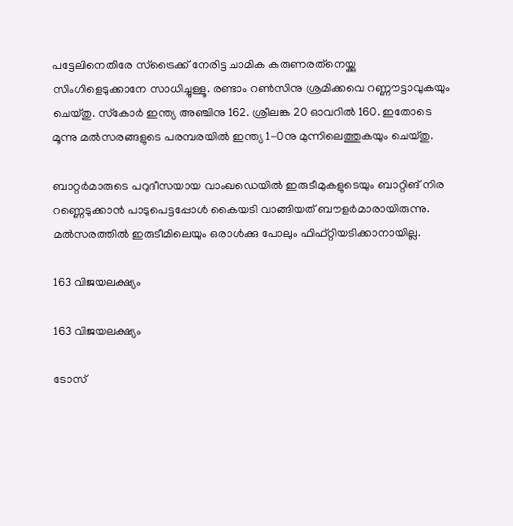പട്ടേലിനെതിരേ സ്‌ട്രൈക്ക് നേരിട്ട ചാമിക കരുണരത്‌നെയ്ക്കു സിംഗിളെടുക്കാനേ സാധിച്ചുള്ളൂ. രണ്ടാം റണ്‍സിനു ശ്രമിക്കവെ റണ്ണൗട്ടാവുകയും ചെയ്തു. സ്‌കോര്‍ ഇന്ത്യ അഞ്ചിനു 162. ശ്രീലങ്ക 20 ഓവറില്‍ 160. ഇതോടെ മൂന്നു മല്‍സരങ്ങളുടെ പരമ്പരയില്‍ ഇന്ത്യ 1-0നു മുന്നിലെത്തുകയും ചെയ്തു.

ബാറ്റര്‍മാരുടെ പറുദീസയായ വാംഖഡെയില്‍ ഇരുടീമുകളുടെയും ബാറ്റിങ് നിര റണ്ണെടുക്കാന്‍ പാടുപെട്ടപ്പോള്‍ കൈയടി വാങ്ങിയത് ബൗളര്‍മാരായിരുന്നു. മല്‍സരത്തില്‍ ഇരുടീമിലെയും ഒരാള്‍ക്കു പോലും ഫിഫ്റ്റിയടിക്കാനായില്ല.

163 വിജയലക്ഷ്യം

163 വിജയലക്ഷ്യം

ടോസ്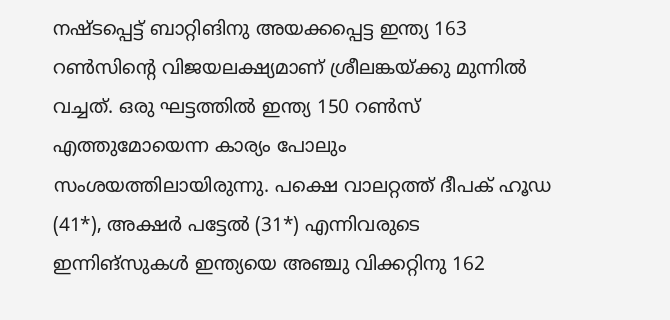നഷ്ടപ്പെട്ട് ബാറ്റിങിനു അയക്കപ്പെട്ട ഇന്ത്യ 163 റണ്‍സിന്റെ വിജയലക്ഷ്യമാണ് ശ്രീലങ്കയ്ക്കു മുന്നില്‍ വച്ചത്. ഒരു ഘട്ടത്തില്‍ ഇന്ത്യ 150 റണ്‍സ് എത്തുമോയെന്ന കാര്യം പോലും സംശയത്തിലായിരുന്നു. പക്ഷെ വാലറ്റത്ത് ദീപക് ഹൂഡ (41*), അക്ഷര്‍ പട്ടേല്‍ (31*) എന്നിവരുടെ ഇന്നിങ്‌സുകള്‍ ഇന്ത്യയെ അഞ്ചു വിക്കറ്റിനു 162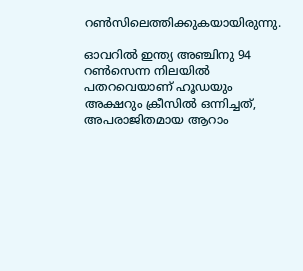റണ്‍സിലെത്തിക്കുകയായിരുന്നു.

ഓവറില്‍ ഇന്ത്യ അഞ്ചിനു 94 റണ്‍സെന്ന നിലയില്‍ പതറവെയാണ് ഹൂഡയും അക്ഷറും ക്രീസില്‍ ഒന്നിച്ചത്, അപരാജിതമായ ആറാം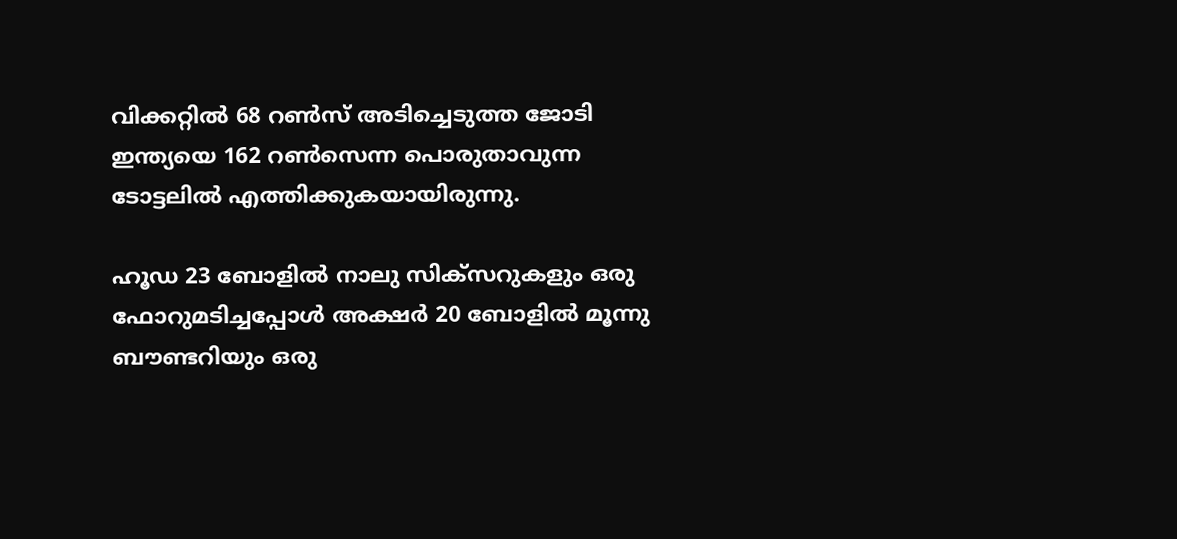വിക്കറ്റില്‍ 68 റണ്‍സ് അടിച്ചെടുത്ത ജോടി ഇന്ത്യയെ 162 റണ്‍സെന്ന പൊരുതാവുന്ന ടോട്ടലില്‍ എത്തിക്കുകയായിരുന്നു.

ഹൂഡ 23 ബോളില്‍ നാലു സിക്‌സറുകളും ഒരു ഫോറുമടിച്ചപ്പോള്‍ അക്ഷര്‍ 20 ബോളില്‍ മൂന്നു ബൗണ്ടറിയും ഒരു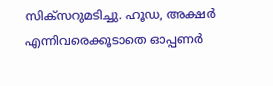സിക്‌സറുമടിച്ചു. ഹൂഡ, അക്ഷര്‍ എന്നിവരെക്കൂടാതെ ഓപ്പണര്‍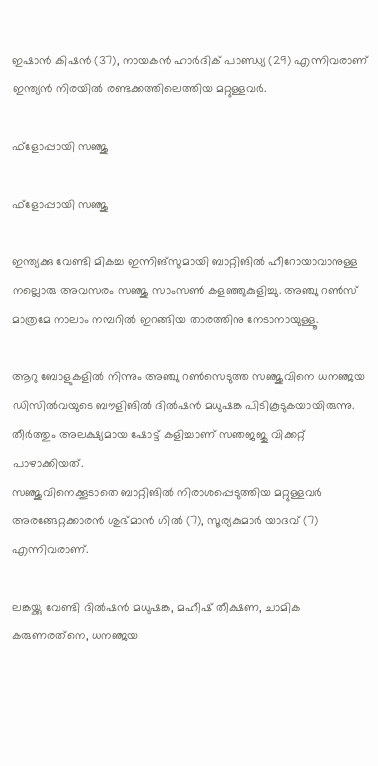ഇഷാന്‍ കിഷന്‍ (37), നായകന്‍ ഹാര്‍ദിക് പാണ്ഡ്യ (29) എന്നിവരാണ് ഇന്ത്യന്‍ നിരയില്‍ രണ്ടക്കത്തിലെത്തിയ മറ്റുള്ളവര്‍.

ഫ്‌ളോപ്പായി സഞ്ജു

ഫ്‌ളോപ്പായി സഞ്ജു

ഇന്ത്യക്കു വേണ്ടി മികച്ച ഇന്നിങ്‌സുമായി ബാറ്റിങില്‍ ഹീറോയാവാനുള്ള നല്ലൊരു അവസരം സഞ്ജു സാംസണ്‍ കളഞ്ഞുകുളിച്ചു. അഞ്ചു റണ്‍സ് മാത്രമേ നാലാം നമ്പറില്‍ ഇറങ്ങിയ താരത്തിനു നേടാനായുള്ളൂ.

ആറു ബോളുകളില്‍ നിന്നും അഞ്ചു റണ്‍സെടുത്ത സഞ്ജുവിനെ ധനഞ്ജയ ഡിസില്‍വയുടെ ബൗളിങില്‍ ദില്‍ഷന്‍ മധുഷങ്ക പിടികൂടുകയായിരുന്നു. തീര്‍ത്തും അലക്ഷ്യമായ ഷോട്ട് കളിച്ചാണ് സഞജജു വിക്കറ്റ് പാഴാക്കിയത്.
സഞ്ജുവിനെക്കൂടാതെ ബാറ്റിങില്‍ നിരാശപ്പെടുത്തിയ മറ്റുള്ളവര്‍ അരങ്ങേറ്റക്കാരന്‍ ശുഭ്മാന്‍ ഗില്‍ (7), സൂര്യകുമാര്‍ യാദവ് (7) എന്നിവരാണ്.

ലങ്കയ്ക്കു വേണ്ടി ദില്‍ഷന്‍ മധുഷങ്ക, മഹീഷ് തീക്ഷണ, ചാമിക കരുണരത്‌നെ, ധനഞ്ജയ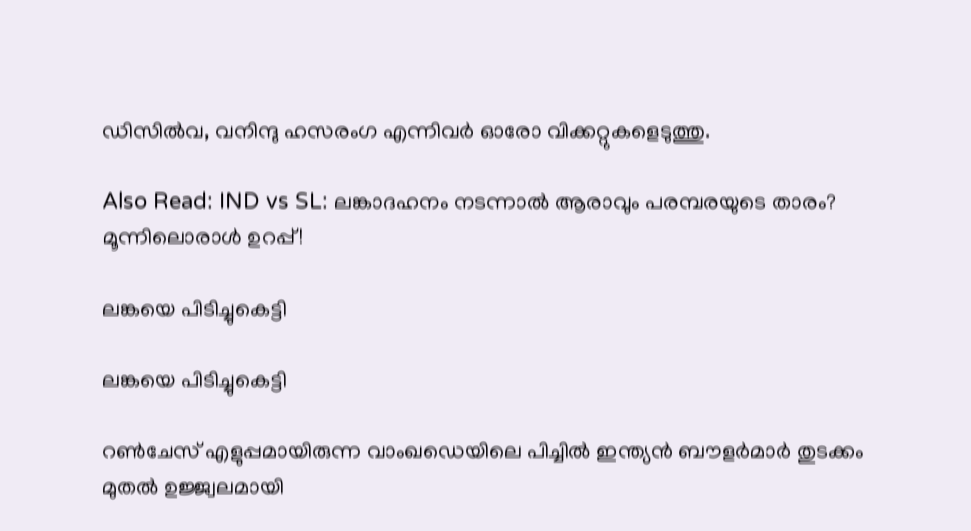ഡിസില്‍വ, വനിന്ദു ഹസരംഗ എന്നിവര്‍ ഓരോ വിക്കറ്റുകളെടുത്തു.

Also Read: IND vs SL: ലങ്കാദഹനം നടന്നാല്‍ ആരാവും പരമ്പരയുടെ താരം? മൂന്നിലൊരാള്‍ ഉറപ്പ്!

ലങ്കയെ പിടിച്ചുകെട്ടി

ലങ്കയെ പിടിച്ചുകെട്ടി

റണ്‍ചേസ് എളുപ്പമായിരുന്ന വാംഖഡെയിലെ പിച്ചില്‍ ഇന്ത്യന്‍ ബൗളര്‍മാര്‍ തുടക്കം മുതല്‍ ഉജ്ജ്വലമായി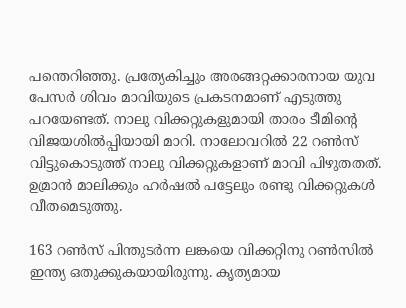പന്തെറിഞ്ഞു. പ്രത്യേകിച്ചും അരങ്ങറ്റക്കാരനായ യുവ പേസര്‍ ശിവം മാവിയുടെ പ്രകടനമാണ് എടുത്തു പറയേണ്ടത്. നാലു വിക്കറ്റുകളുമായി താരം ടീമിന്റെ വിജയശില്‍പ്പിയായി മാറി. നാലോവറില്‍ 22 റണ്‍സ് വിട്ടുകൊടുത്ത് നാലു വിക്കറ്റുകളാണ് മാവി പിഴുതതത്. ഉമ്രാന്‍ മാലിക്കും ഹര്‍ഷല്‍ പട്ടേലും രണ്ടു വിക്കറ്റുകള്‍ വീതമെടുത്തു.

163 റണ്‍സ് പിന്തുടര്‍ന്ന ലങ്കയെ വിക്കറ്റിനു റണ്‍സില്‍ ഇന്ത്യ ഒതുക്കുകയായിരുന്നു. കൃത്യമായ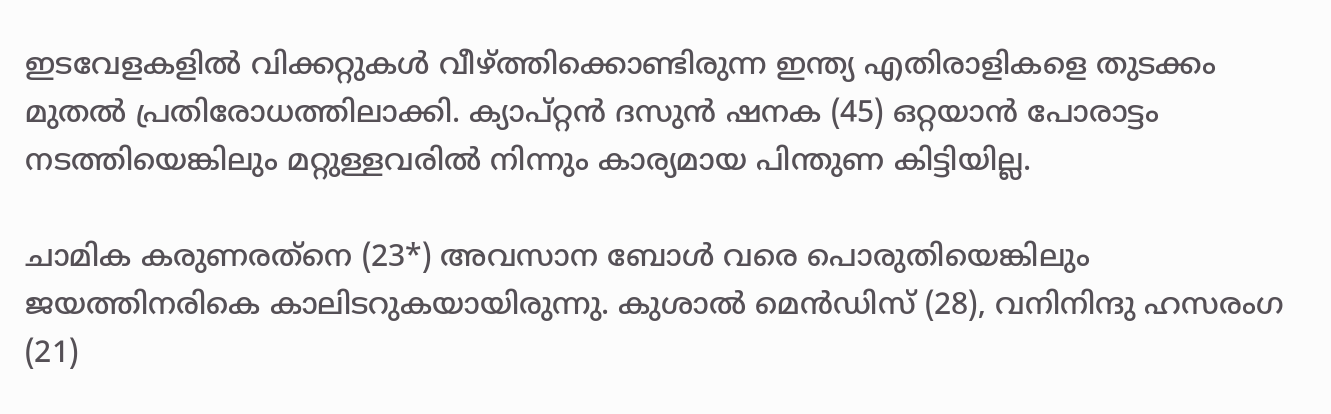ഇടവേളകളില്‍ വിക്കറ്റുകള്‍ വീഴ്ത്തിക്കൊണ്ടിരുന്ന ഇന്ത്യ എതിരാളികളെ തുടക്കം മുതല്‍ പ്രതിരോധത്തിലാക്കി. ക്യാപ്റ്റന്‍ ദസുന്‍ ഷനക (45) ഒറ്റയാന്‍ പോരാട്ടം നടത്തിയെങ്കിലും മറ്റുള്ളവരില്‍ നിന്നും കാര്യമായ പിന്തുണ കിട്ടിയില്ല.

ചാമിക കരുണരത്‌നെ (23*) അവസാന ബോള്‍ വരെ പൊരുതിയെങ്കിലും ജയത്തിനരികെ കാലിടറുകയായിരുന്നു. കുശാല്‍ മെന്‍ഡിസ് (28), വനിനിന്ദു ഹസരംഗ (21)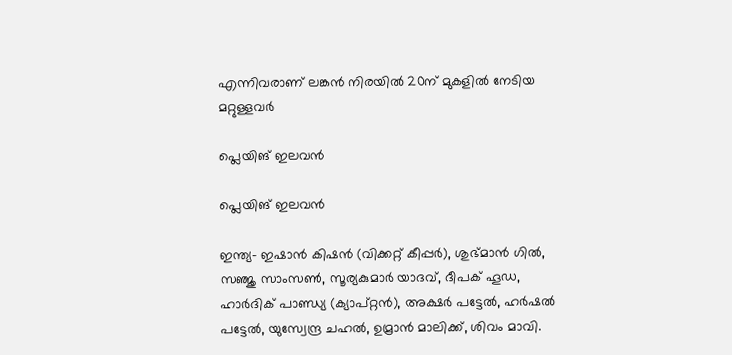എന്നിവരാണ് ലങ്കന്‍ നിരയില്‍ 20ന് മുകളില്‍ നേടിയ മറ്റുള്ളവര്‍

പ്ലെയിങ് ഇലവന്‍

പ്ലെയിങ് ഇലവന്‍

ഇന്ത്യ- ഇഷാന്‍ കിഷന്‍ (വിക്കറ്റ് കീപ്പര്‍), ശുഭ്മാന്‍ ഗില്‍, സഞ്ജു സാംസണ്‍, സൂര്യകുമാര്‍ യാദവ്, ദീപക് ഹൂഡ, ഹാര്‍ദിക് പാണ്ഡ്യ (ക്യാപ്റ്റന്‍), അക്ഷര്‍ പട്ടേല്‍, ഹര്‍ഷല്‍ പട്ടേല്‍, യുസ്വേന്ദ്ര ചഹല്‍, ഉമ്രാന്‍ മാലിക്ക്, ശിവം മാവി.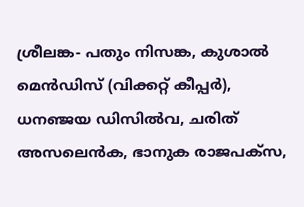ശ്രീലങ്ക- പതും നിസങ്ക, കുശാല്‍ മെന്‍ഡിസ് (വിക്കറ്റ് കീപ്പര്‍), ധനഞ്ജയ ഡിസില്‍വ, ചരിത് അസലെന്‍ക, ഭാനുക രാജപക്‌സ,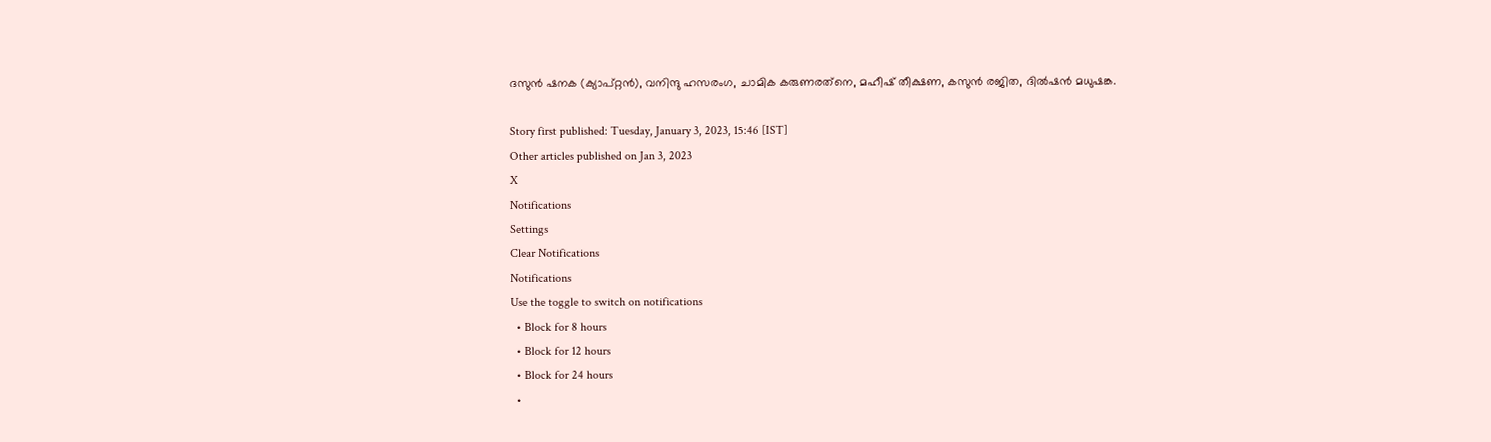ദസുന്‍ ഷനക (ക്യാപ്റ്റന്‍), വനിന്ദു ഹസരംഗ, ചാമിക കരുണരത്‌നെ, മഹീഷ് തീക്ഷണ, കസുന്‍ രജിത, ദില്‍ഷന്‍ മധുഷങ്ക.

Story first published: Tuesday, January 3, 2023, 15:46 [IST]
Other articles published on Jan 3, 2023
X
Notifications
Settings
Clear Notifications
Notifications
Use the toggle to switch on notifications
  • Block for 8 hours
  • Block for 12 hours
  • Block for 24 hours
  •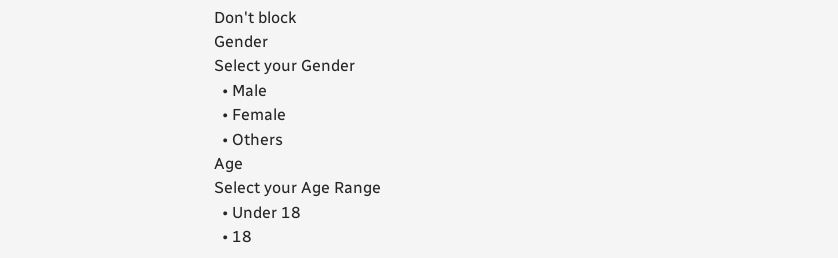Don't block
Gender
Select your Gender
  • Male
  • Female
  • Others
Age
Select your Age Range
  • Under 18
  • 18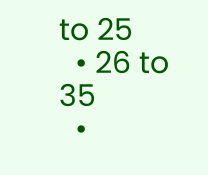to 25
  • 26 to 35
  •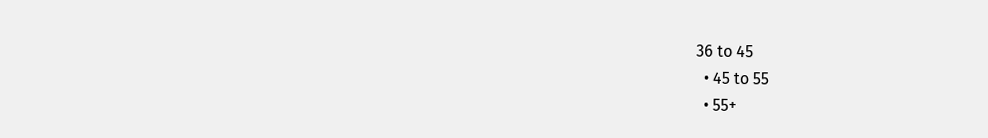36 to 45
  • 45 to 55
  • 55+